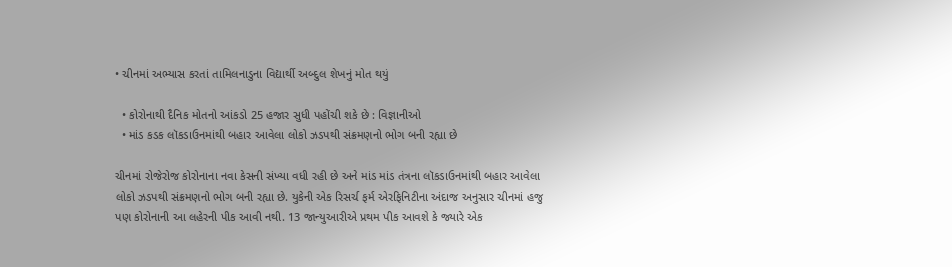• ચીનમાં અભ્યાસ કરતાં તામિલનાડુના વિદ્યાર્થી અબ્દુલ શેખનું મોત થયું

  • કોરોનાથી દૈનિક મોતનો આંકડો 25 હજાર સુધી પહોંચી શકે છે : વિજ્ઞાનીઓ
  • માંડ કડક લૉકડાઉનમાંથી બહાર આવેલા લોકો ઝડપથી સંક્રમણનો ભોગ બની રહ્યા છે

ચીનમાં રોજેરોજ કોરોનાના નવા કેસની સંખ્યા વધી રહી છે અને માંડ માંડ તંત્રના લૉકડાઉનમાંથી બહાર આવેલા લોકો ઝડપથી સંક્રમણનો ભોગ બની રહ્યા છે. યુકેની એક રિસર્ચ ફર્મ એરફિનિટીના અંદાજ અનુસાર ચીનમાં હજુ પણ કોરોનાની આ લહેરની પીક આવી નથી. 13 જાન્યુઆરીએ પ્રથમ પીક આવશે કે જ્યારે એક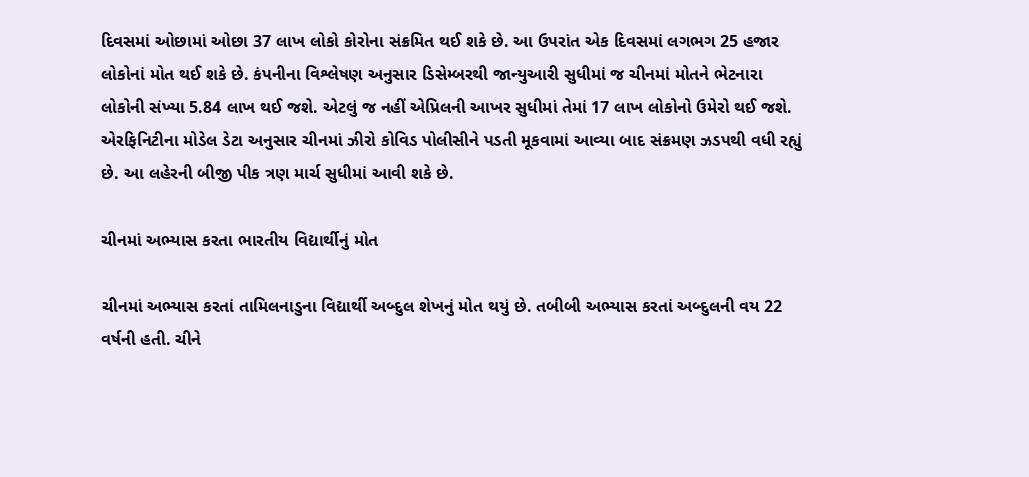દિવસમાં ઓછામાં ઓછા 37 લાખ લોકો કોરોના સંક્રમિત થઈ શકે છે. આ ઉપરાંત એક દિવસમાં લગભગ 25 હજાર લોકોનાં મોત થઈ શકે છે. કંપનીના વિશ્લેષણ અનુસાર ડિસેમ્બરથી જાન્યુઆરી સુધીમાં જ ચીનમાં મોતને ભેટનારા લોકોની સંખ્યા 5.84 લાખ થઈ જશે. એટલું જ નહીં એપ્રિલની આખર સુધીમાં તેમાં 17 લાખ લોકોનો ઉમેરો થઈ જશે. એરફિનિટીના મોડેલ ડેટા અનુસાર ચીનમાં ઝીરો કોવિડ પોલીસીને પડતી મૂકવામાં આવ્યા બાદ સંક્રમણ ઝડપથી વધી રહ્યું છે. આ લહેરની બીજી પીક ત્રણ માર્ચ સુધીમાં આવી શકે છે.

ચીનમાં અભ્યાસ કરતા ભારતીય વિદ્યાર્થીનું મોત

ચીનમાં અભ્યાસ કરતાં તામિલનાડુના વિદ્યાર્થી અબ્દુલ શેખનું મોત થયું છે. તબીબી અભ્યાસ કરતાં અબ્દુલની વય 22 વર્ષની હતી. ચીને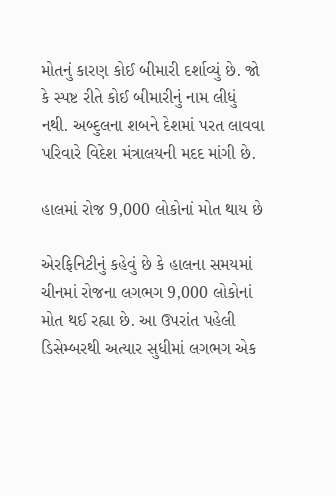મોતનું કારણ કોઈ બીમારી દર્શાવ્યું છે. જો કે સ્પષ્ટ રીતે કોઈ બીમારીનું નામ લીધું નથી. અબ્દુલના શબને દેશમાં પરત લાવવા પરિવારે વિદેશ મંત્રાલયની મદદ માંગી છે.

હાલમાં રોજ 9,000 લોકોનાં મોત થાય છે

એરફિનિટીનું કહેવું છે કે હાલના સમયમાં ચીનમાં રોજના લગભગ 9,000 લોકોનાં મોત થઈ રહ્યા છે. આ ઉપરાંત પહેલી ડિસેમ્બરથી અત્યાર સુધીમાં લગભગ એક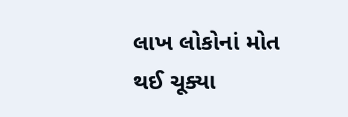લાખ લોકોનાં મોત થઈ ચૂક્યા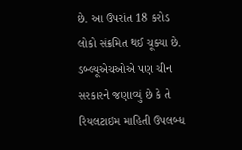છે. આ ઉપરાંત 18 કરોડ લોકો સંક્રમિત થઈ ચૂક્યા છે. ડબ્લ્યૂએચઓએ પણ ચીન સરકારને જણાવ્યું છે કે તે રિયલટાઇમ માહિતી ઉપલબ્ધ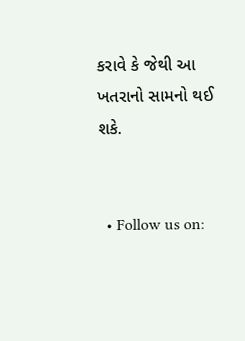કરાવે કે જેથી આ ખતરાનો સામનો થઈ શકે.


  • Follow us on: